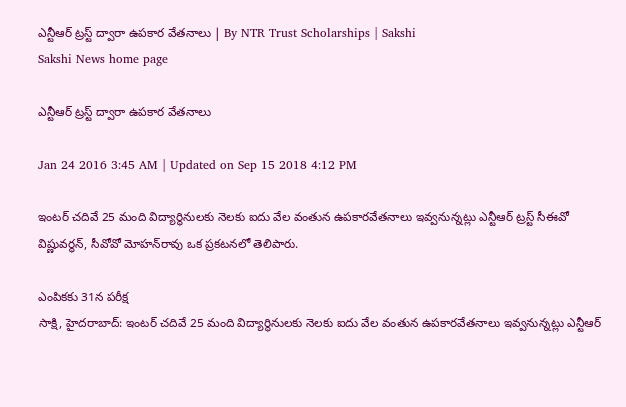ఎన్టీఆర్ ట్రస్ట్ ద్వారా ఉపకార వేతనాలు | By NTR Trust Scholarships | Sakshi
Sakshi News home page

ఎన్టీఆర్ ట్రస్ట్ ద్వారా ఉపకార వేతనాలు

Jan 24 2016 3:45 AM | Updated on Sep 15 2018 4:12 PM

ఇంటర్ చదివే 25 మంది విద్యార్థినులకు నెలకు ఐదు వేల వంతున ఉపకారవేతనాలు ఇవ్వనున్నట్లు ఎన్టీఆర్ ట్రస్ట్ సీఈవో విష్ణువర్ధన్, సీవోవో మోహన్‌రావు ఒక ప్రకటనలో తెలిపారు.

ఎంపికకు 31న పరీక్ష
సాక్షి, హైదరాబాద్: ఇంటర్ చదివే 25 మంది విద్యార్థినులకు నెలకు ఐదు వేల వంతున ఉపకారవేతనాలు ఇవ్వనున్నట్లు ఎన్టీఆర్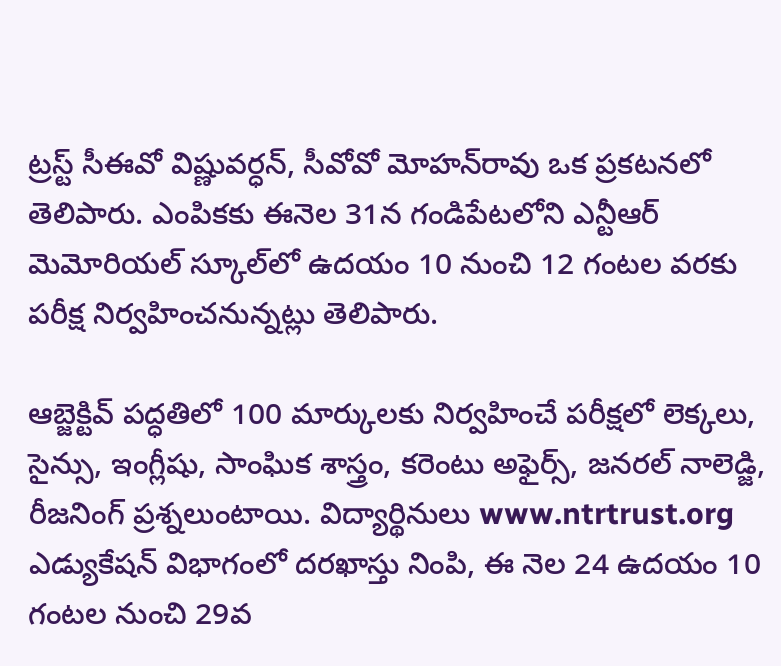ట్రస్ట్ సీఈవో విష్ణువర్ధన్, సీవోవో మోహన్‌రావు ఒక ప్రకటనలో తెలిపారు. ఎంపికకు ఈనెల 31న గండిపేటలోని ఎన్టీఆర్ మెమోరియల్ స్కూల్‌లో ఉదయం 10 నుంచి 12 గంటల వరకు పరీక్ష నిర్వహించనున్నట్లు తెలిపారు.

ఆబ్జెక్టివ్ పద్ధతిలో 100 మార్కులకు నిర్వహించే పరీక్షలో లెక్కలు, సైన్సు, ఇంగ్లీషు, సాంఘిక శాస్త్రం, కరెంటు అఫైర్స్, జనరల్ నాలెడ్జి, రీజనింగ్ ప్రశ్నలుంటాయి. విద్యార్థినులు www.ntrtrust.org ఎడ్యుకేషన్ విభాగంలో దరఖాస్తు నింపి, ఈ నెల 24 ఉదయం 10 గంటల నుంచి 29వ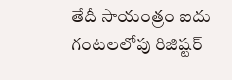తేదీ సాయంత్రం ఐదు గంటలలోపు రిజిష్టర్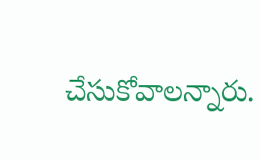చేసుకోవాలన్నారు.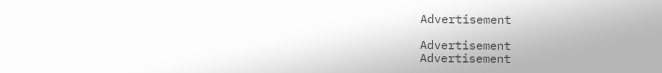Advertisement

Advertisement
Advertisement